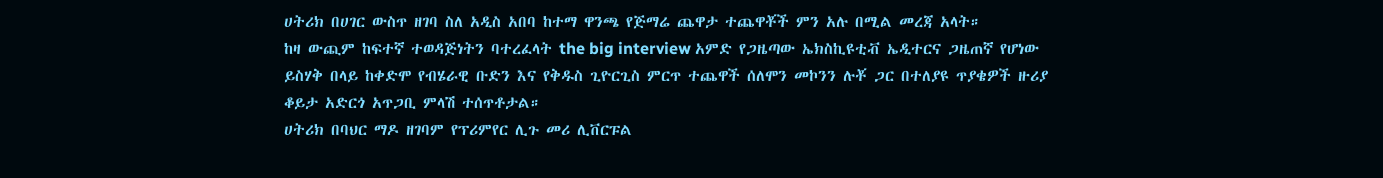ሀትሪክ በሀገር ውስጥ ዘገባ ስለ አዲስ አበባ ከተማ ዋንጫ የጅማሬ ጨዋታ ተጨዋቾች ምን አሉ በሚል መረጃ አላት።
ከዛ ውጪም ከፍተኛ ተወዳጅነትን ባተረፈላት the big interview አምድ የጋዜጣው ኤክስኪዩቲቭ ኤዲተርና ጋዜጠኛ የሆነው ይስሃቅ በላይ ከቀድሞ የብሄራዊ ቡድን እና የቅዱስ ጊዮርጊስ ምርጥ ተጨዋች ሰለሞን መኮንን ሉቾ ጋር በተለያዩ ጥያቄዎች ዙሪያ ቆይታ አድርጎ አጥጋቢ ምላሽ ተሰጥቶታል።
ሀትሪክ በባህር ማዶ ዘገባም የፕሪምየር ሊጉ መሪ ሊቨርፑል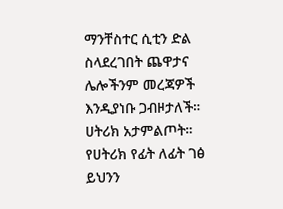ማንቸስተር ሲቲን ድል ስላደረገበት ጨዋታና ሌሎችንም መረጃዎች እንዲያነቡ ጋብዞታለች።
ሀትሪክ አታምልጦት።
የሀትሪክ የፊት ለፊት ገፅ ይህንን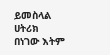ይመስላል
ሀትሪክ በነገው እትም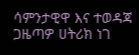ሳምንታዊዋ እና ተወዳጃ ጋዜጣዎ ሀትሪክ ነገ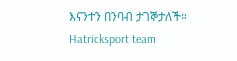እናንተን በንባብ ታገኞታለች።
Hatricksport team